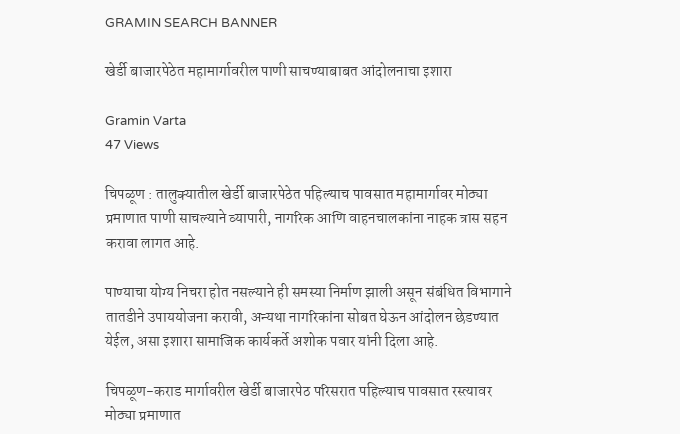GRAMIN SEARCH BANNER

खेर्डी बाजारपेठेत महामार्गावरील पाणी साचण्याबाबत आंदोलनाचा इशारा

Gramin Varta
47 Views

चिपळूण : तालुक्यातील खेर्डी बाजारपेठेत पहिल्याच पावसात महामार्गावर मोठ्या प्रमाणात पाणी साचल्याने व्यापारी, नागरिक आणि वाहनचालकांना नाहक त्रास सहन करावा लागत आहे.

पाण्याचा योग्य निचरा होत नसल्याने ही समस्या निर्माण झाली असून संबंधित विभागाने तातडीने उपाययोजना करावी, अन्यथा नागरिकांना सोबत घेऊन आंदोलन छेडण्यात येईल, असा इशारा सामाजिक कार्यकर्ते अशोक पवार यांनी दिला आहे.

चिपळूण-कराड मार्गावरील खेर्डी बाजारपेठ परिसरात पहिल्याच पावसात रस्त्यावर मोठ्या प्रमाणात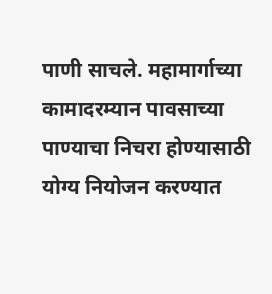पाणी साचले. महामार्गाच्या कामादरम्यान पावसाच्या पाण्याचा निचरा होण्यासाठी योग्य नियोजन करण्यात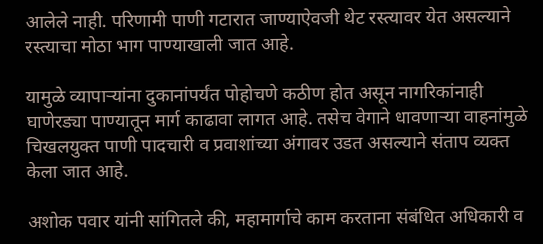आलेले नाही. परिणामी पाणी गटारात जाण्याऐवजी थेट रस्त्यावर येत असल्याने रस्त्याचा मोठा भाग पाण्याखाली जात आहे.

यामुळे व्यापाऱ्यांना दुकानांपर्यंत पोहोचणे कठीण होत असून नागरिकांनाही घाणेरड्या पाण्यातून मार्ग काढावा लागत आहे. तसेच वेगाने धावणाऱ्या वाहनांमुळे चिखलयुक्त पाणी पादचारी व प्रवाशांच्या अंगावर उडत असल्याने संताप व्यक्त केला जात आहे.

अशोक पवार यांनी सांगितले की, महामार्गाचे काम करताना संबंधित अधिकारी व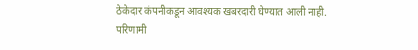ठेकेदार कंपनीकडून आवश्यक खबरदारी घेण्यात आली नाही. परिणामी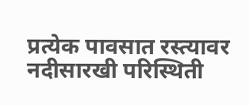प्रत्येक पावसात रस्त्यावर नदीसारखी परिस्थिती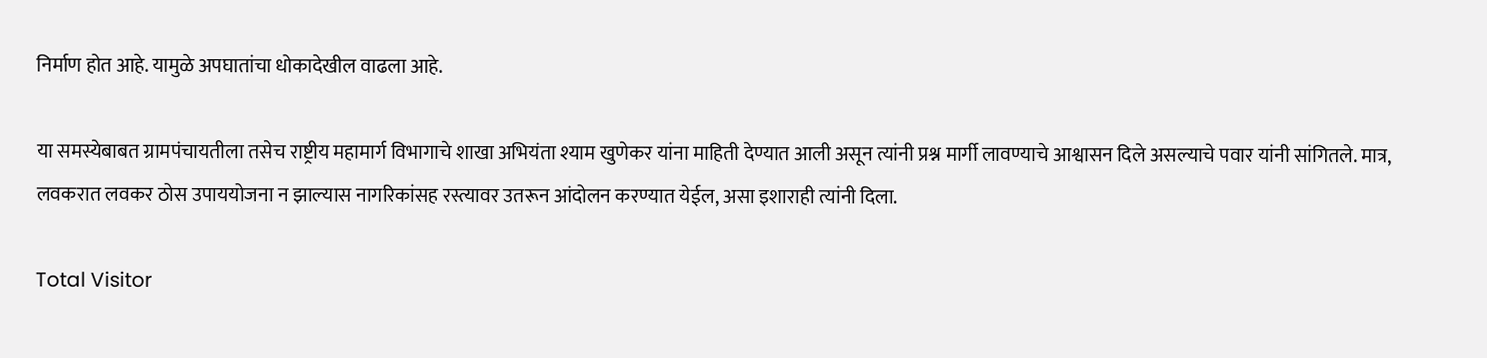निर्माण होत आहे. यामुळे अपघातांचा धोकादेखील वाढला आहे.

या समस्येबाबत ग्रामपंचायतीला तसेच राष्ट्रीय महामार्ग विभागाचे शाखा अभियंता श्याम खुणेकर यांना माहिती देण्यात आली असून त्यांनी प्रश्न मार्गी लावण्याचे आश्वासन दिले असल्याचे पवार यांनी सांगितले. मात्र, लवकरात लवकर ठोस उपाययोजना न झाल्यास नागरिकांसह रस्त्यावर उतरून आंदोलन करण्यात येईल, असा इशाराही त्यांनी दिला.

Total Visitor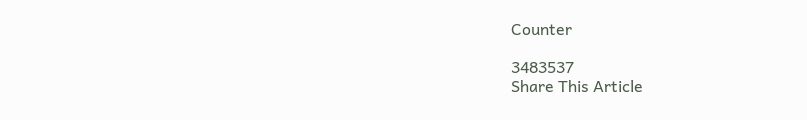Counter

3483537
Share This Article